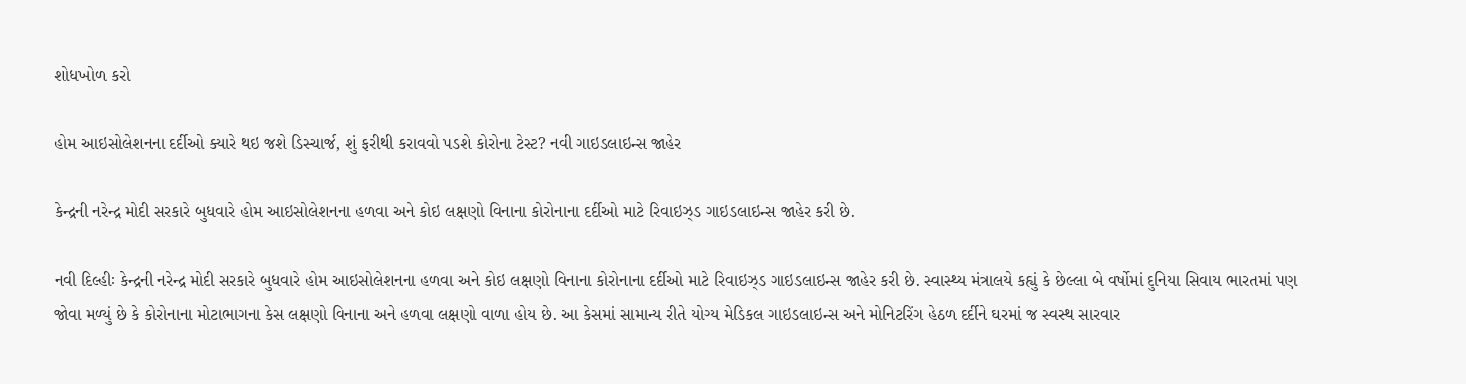શોધખોળ કરો

હોમ આઇસોલેશનના દર્દીઓ ક્યારે થઇ જશે ડિસ્ચાર્જ, શું ફરીથી કરાવવો પડશે કોરોના ટેસ્ટ? નવી ગાઇડલાઇન્સ જાહેર

કેન્દ્રની નરેન્દ્ર મોદી સરકારે બુધવારે હોમ આઇસોલેશનના હળવા અને કોઇ લક્ષણો વિનાના કોરોનાના દર્દીઓ માટે રિવાઇઝ્ડ ગાઇડલાઇન્સ જાહેર કરી છે.

નવી દિલ્હીઃ કેન્દ્રની નરેન્દ્ર મોદી સરકારે બુધવારે હોમ આઇસોલેશનના હળવા અને કોઇ લક્ષણો વિનાના કોરોનાના દર્દીઓ માટે રિવાઇઝ્ડ ગાઇડલાઇન્સ જાહેર કરી છે. સ્વાસ્થ્ય મંત્રાલયે કહ્યું કે છેલ્લા બે વર્ષોમાં દુનિયા સિવાય ભારતમાં પણ જોવા મળ્યું છે કે કોરોનાના મોટાભાગના કેસ લક્ષણો વિનાના અને હળવા લક્ષણો વાળા હોય છે. આ કેસમાં સામાન્ય રીતે યોગ્ય મેડિકલ ગાઇડલાઇન્સ અને મોનિટરિંગ હેઠળ દર્દીને ઘરમાં જ સ્વસ્થ સારવાર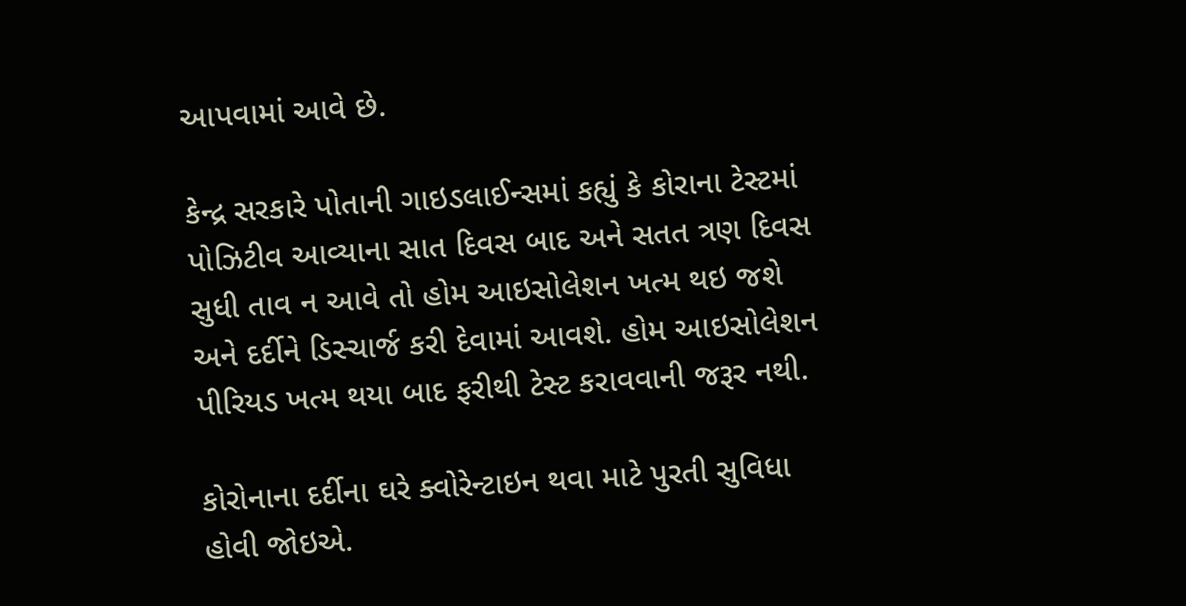આપવામાં આવે છે.

કેન્દ્ર સરકારે પોતાની ગાઇડલાઈન્સમાં કહ્યું કે કોરાના ટેસ્ટમાં પોઝિટીવ આવ્યાના સાત દિવસ બાદ અને સતત ત્રણ દિવસ સુધી તાવ ન આવે તો હોમ આઇસોલેશન ખત્મ થઇ જશે અને દર્દીને ડિસ્ચાર્જ કરી દેવામાં આવશે. હોમ આઇસોલેશન પીરિયડ ખત્મ થયા બાદ ફરીથી ટેસ્ટ કરાવવાની જરૂર નથી.

કોરોનાના દર્દીના ઘરે ક્વોરેન્ટાઇન થવા માટે પુરતી સુવિધા હોવી જોઇએ.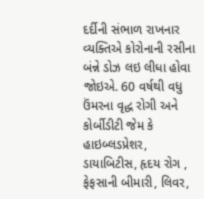દર્દીની સંભાળ રાખનાર વ્યક્તિએ કોરોનાની રસીના બંન્ને ડોઝ લઇ લીધા હોવા જોઇએ. 60 વર્ષથી વધુ ઉંમરના વૃદ્ધ રોગી અને કોર્બીડીટી જેમ કે હાઇબ્લડપ્રેશર, ડાયાબિટીસ, હૃદય રોગ , ફેફસાની બીમારી, લિવર,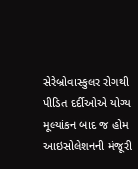સેરેબ્રોવાસ્કુલર રોગથી પીડિત દર્દીઓએ યોગ્ય મૂલ્યાંકન બાદ જ હોમ આઇસોલેશનની મંજૂરી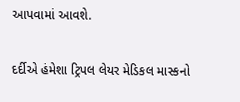આપવામાં આવશે.

દર્દીએ હંમેશા ટ્રિપલ લેયર મેડિકલ માસ્કનો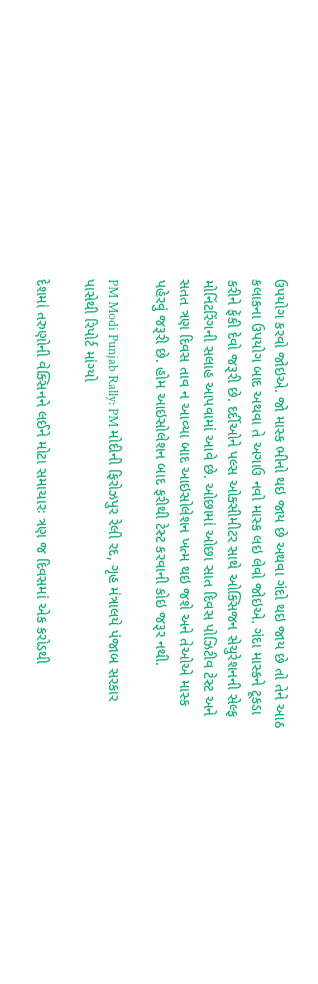ઉપયોગ કરવો જોઇએ. જો માસ્ક ભીનો થઇ જાય છે અથવા ગંદો થઇ જાય છે તો તેને આઠ કલાકના ઉપયોગ બાદ અથવા તે અગાઉ નવો માસ્ક લઇ લેવો જોઇએ. ગંદા માસ્કને ટૂકડા કરીને ફેંકી દેવો જરૂરી છે. દર્દીઓને પલ્સ ઓક્સીમીટર સાથે ઓક્સિજન સેચુરેશનની સેલ્ફ મોનિંટરિંગની સલાહ આપવામાં આવે છે. ઓછામાં ઓછા સાત દિવસ પોઝિટીવ ટેસ્ટ અને સતત ત્રણ દિવસ તાવ ન આવ્યા બાદ આઇસોલેશન ખત્મ થઇ જશે અને તેઓએ માસ્ક પહેરવું જરૂરી છે. હોમ આઇસોલેશન બાદ ફરીથી ટેસ્ટ કરવાની કોઇ જરૂર નથી.

PM Modi Punjab Rally: PM મોદીની ફિરોઝપુર રેલી રદ, ગૃહ મંત્રાલયે પંજાબ સરકાર પાસેથી રિપોર્ટ માંગ્યો

દેશમાં તરુણોની વેક્સિનને લઈને મોટા સમાચારઃ ત્રણ જ દિવસમાં એક કરોડથી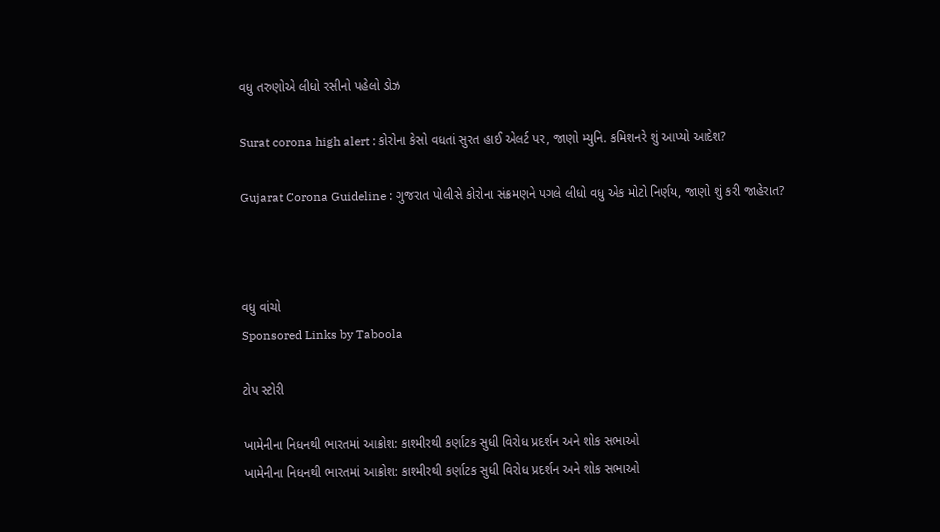વધુ તરુણોએ લીધો રસીનો પહેલો ડોઝ

Surat corona high alert : કોરોના કેસો વધતાં સુરત હાઈ એલર્ટ પર, જાણો મ્યુનિ. કમિશનરે શું આપ્યો આદેશ?

Gujarat Corona Guideline : ગુજરાત પોલીસે કોરોના સંક્રમણને પગલે લીધો વધુ એક મોટો નિર્ણય, જાણો શું કરી જાહેરાત?



વધુ વાંચો
Sponsored Links by Taboola

ટોપ સ્ટોરી

ખામેનીના નિધનથી ભારતમાં આક્રોશ: કાશ્મીરથી કર્ણાટક સુધી વિરોધ પ્રદર્શન અને શોક સભાઓ
ખામેનીના નિધનથી ભારતમાં આક્રોશ: કાશ્મીરથી કર્ણાટક સુધી વિરોધ પ્રદર્શન અને શોક સભાઓ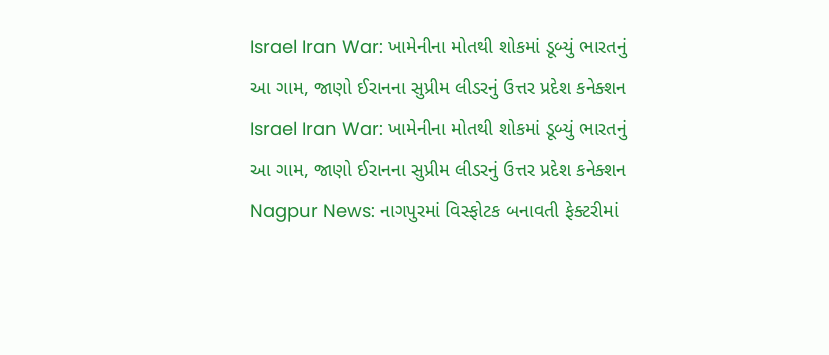Israel Iran War: ખામેનીના મોતથી શોકમાં ડૂબ્યું ભારતનું આ ગામ, જાણો ઈરાનના સુપ્રીમ લીડરનું ઉત્તર પ્રદેશ કનેક્શન
Israel Iran War: ખામેનીના મોતથી શોકમાં ડૂબ્યું ભારતનું આ ગામ, જાણો ઈરાનના સુપ્રીમ લીડરનું ઉત્તર પ્રદેશ કનેક્શન
Nagpur News: નાગપુરમાં વિસ્ફોટક બનાવતી ફેક્ટરીમાં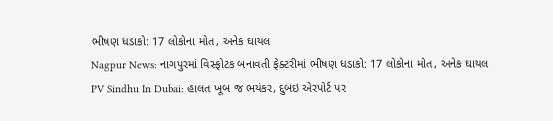ભીષણ ધડાકો: 17 લોકોના મોત, અનેક ઘાયલ
Nagpur News: નાગપુરમાં વિસ્ફોટક બનાવતી ફેક્ટરીમાં ભીષણ ધડાકો: 17 લોકોના મોત, અનેક ઘાયલ
PV Sindhu In Dubai: હાલત ખૂબ જ ભયંકર, દુબઇ એરપોર્ટ પર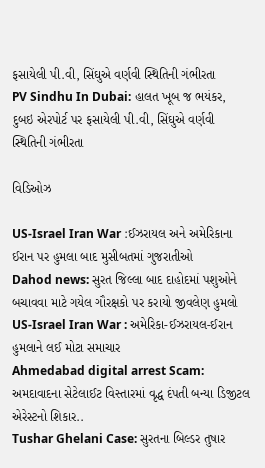ફસાયેલી પી.વી, સિંઘુએ વર્ણવી સ્થિતિની ગંભીરતા
PV Sindhu In Dubai: હાલત ખૂબ જ ભયંકર, દુબઇ એરપોર્ટ પર ફસાયેલી પી.વી, સિંઘુએ વર્ણવી સ્થિતિની ગંભીરતા

વિડિઓઝ

US-Israel Iran War :ઈઝરાયલ અને અમેરિકાના ઈરાન પર હુમલા બાદ મુસીબતમાં ગુજરાતીઓ
Dahod news: સુરત જિલ્લા બાદ દાહોદમાં પશુઓને બચાવવા માટે ગયેલ ગૌરક્ષકો પર કરાયો જીવલેણ હુમલો
US-Israel Iran War : અમેરિકા-ઈઝરાયલ-ઈરાન હુમલાને લઈ મોટા સમાચાર
Ahmedabad digital arrest Scam: અમદાવાદના સેટેલાઈટ વિસ્તારમાં વૃદ્ધ દંપતી બન્યા ડિજીટલ એરેસ્ટનો શિકાર..
Tushar Ghelani Case: સુરતના બિલ્ડર તુષાર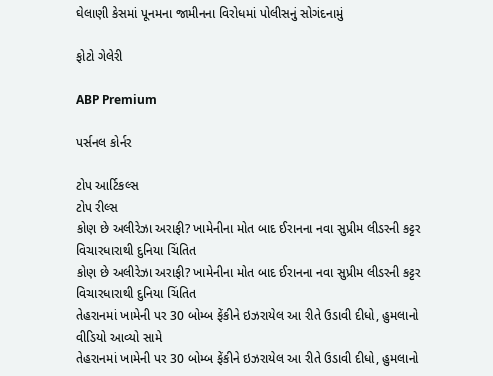ઘેલાણી કેસમાં પૂનમના જામીનના વિરોધમાં પોલીસનું સોગંદનામું

ફોટો ગેલેરી

ABP Premium

પર્સનલ કોર્નર

ટોપ આર્ટિકલ્સ
ટોપ રીલ્સ
કોણ છે અલીરેઝા અરાફી? ખામેનીના મોત બાદ ઈરાનના નવા સુપ્રીમ લીડરની કટ્ટર વિચારધારાથી દુનિયા ચિંતિત
કોણ છે અલીરેઝા અરાફી? ખામેનીના મોત બાદ ઈરાનના નવા સુપ્રીમ લીડરની કટ્ટર વિચારધારાથી દુનિયા ચિંતિત
તેહરાનમાં ખામેની પર 30 બોમ્બ ફેંકીને ઇઝરાયેલ આ રીતે ઉડાવી દીધો, હુમલાનો વીડિયો આવ્યો સામે
તેહરાનમાં ખામેની પર 30 બોમ્બ ફેંકીને ઇઝરાયેલ આ રીતે ઉડાવી દીધો, હુમલાનો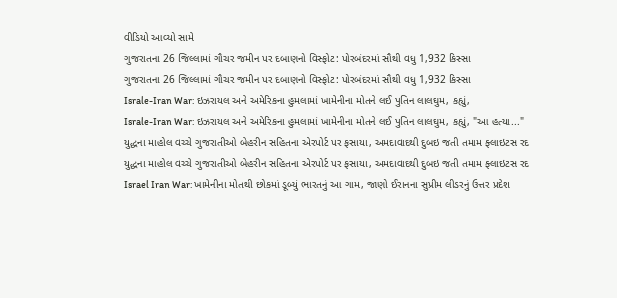વીડિયો આવ્યો સામે
ગુજરાતના 26 જિલ્લામાં ગૌચર જમીન પર દબાણનો વિસ્ફોટ: પોરબંદરમાં સૌથી વધુ 1,932 કિસ્સા
ગુજરાતના 26 જિલ્લામાં ગૌચર જમીન પર દબાણનો વિસ્ફોટ: પોરબંદરમાં સૌથી વધુ 1,932 કિસ્સા
Israle-Iran War: ઇઝરાયલ અને અમેરિકના હુમલામાં ખામેનીના મોતને લઈ પુતિન લાલઘુમ, કહ્યું,
Israle-Iran War: ઇઝરાયલ અને અમેરિકના હુમલામાં ખામેનીના મોતને લઈ પુતિન લાલઘુમ, કહ્યું, "આ હત્યા..."
યુદ્ધના માહોલ વચ્ચે ગુજરાતીઓ બેહરીન સહિતના એરપોર્ટ પર ફસાયા, અમદાવાદથી દુબઇ જતી તમામ ફ્લાઇટસ રદ
યુદ્ધના માહોલ વચ્ચે ગુજરાતીઓ બેહરીન સહિતના એરપોર્ટ પર ફસાયા, અમદાવાદથી દુબઇ જતી તમામ ફ્લાઇટસ રદ
Israel Iran War: ખામેનીના મોતથી છોકમાં ડૂબ્યું ભારતનું આ ગામ, જાણો ઈરાનના સુપ્રીમ લીડરનું ઉત્તર પ્રદેશ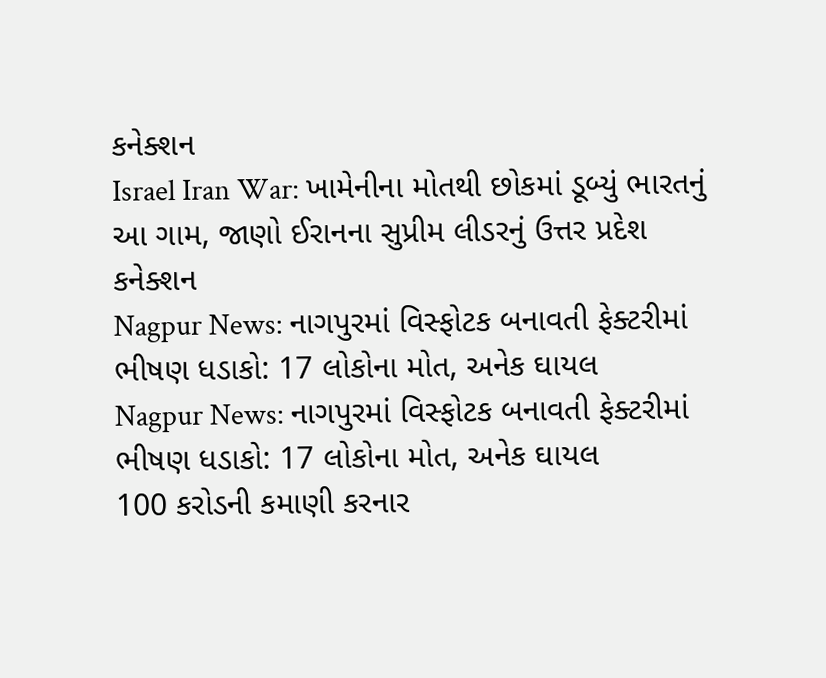કનેક્શન
Israel Iran War: ખામેનીના મોતથી છોકમાં ડૂબ્યું ભારતનું આ ગામ, જાણો ઈરાનના સુપ્રીમ લીડરનું ઉત્તર પ્રદેશ કનેક્શન
Nagpur News: નાગપુરમાં વિસ્ફોટક બનાવતી ફેક્ટરીમાં ભીષણ ધડાકો: 17 લોકોના મોત, અનેક ઘાયલ
Nagpur News: નાગપુરમાં વિસ્ફોટક બનાવતી ફેક્ટરીમાં ભીષણ ધડાકો: 17 લોકોના મોત, અનેક ઘાયલ
100 કરોડની કમાણી કરનાર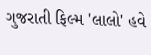ગુજરાતી ફિલ્મ 'લાલો' હવે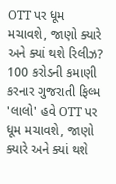OTT પર ધૂમ મચાવશે, જાણો ક્યારે અને ક્યાં થશે રિલીઝ?
100 કરોડની કમાણી કરનાર ગુજરાતી ફિલ્મ 'લાલો' હવે OTT પર ધૂમ મચાવશે, જાણો ક્યારે અને ક્યાં થશે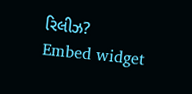રિલીઝ?
Embed widget